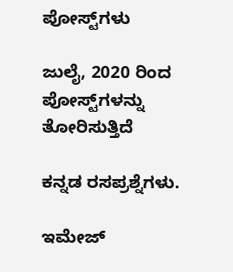ಪೋಸ್ಟ್‌ಗಳು

ಜುಲೈ, 2020 ರಿಂದ ಪೋಸ್ಟ್‌ಗಳನ್ನು ತೋರಿಸುತ್ತಿದೆ

ಕನ್ನಡ ರಸಪ್ರಶ್ನೆಗಳು.

ಇಮೇಜ್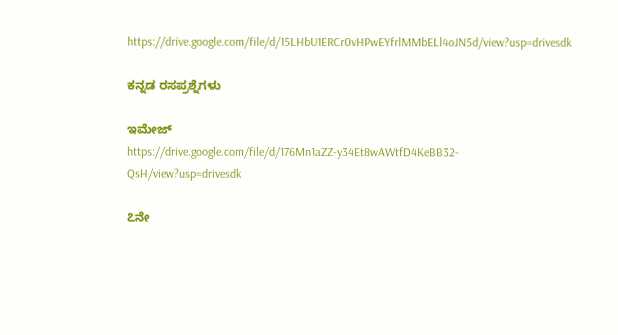https://drive.google.com/file/d/15LHbU1ERCr0vHPwEYfrlMMbELl4oJN5d/view?usp=drivesdk

ಕನ್ನಡ ರಸಪ್ರಶ್ನೆಗಳು

ಇಮೇಜ್
https://drive.google.com/file/d/176Mn1aZZ-y34Et8wAWtfD4KeBB32-QsH/view?usp=drivesdk

೭ನೇ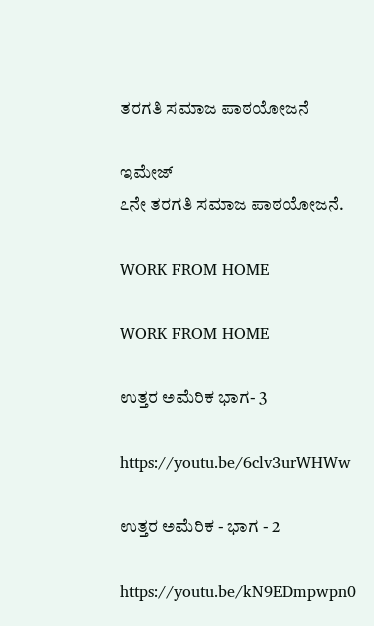ತರಗತಿ ಸಮಾಜ ಪಾಠಯೋಜನೆ

ಇಮೇಜ್
೭ನೇ ತರಗತಿ ಸಮಾಜ ಪಾಠಯೋಜನೆ.

WORK FROM HOME

WORK FROM HOME

ಉತ್ತರ ಅಮೆರಿಕ ಭಾಗ- 3

https://youtu.be/6clv3urWHWw

ಉತ್ತರ ಅಮೆರಿಕ - ಭಾಗ - 2

https://youtu.be/kN9EDmpwpn0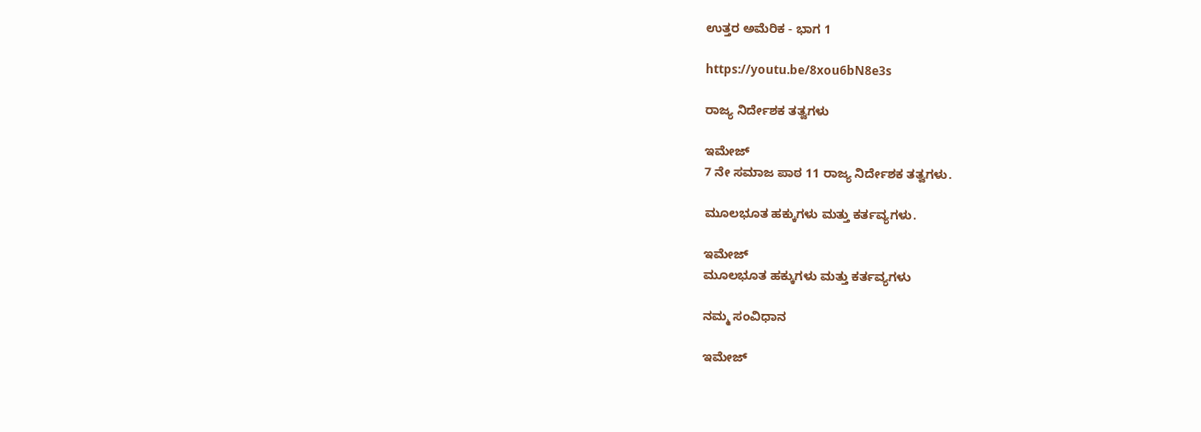ಉತ್ತರ ಅಮೆರಿಕ - ಭಾಗ 1

https://youtu.be/8xou6bN8e3s

ರಾಜ್ಯ ನಿರ್ದೇಶಕ ತತ್ವಗಳು

ಇಮೇಜ್
7 ನೇ ಸಮಾಜ ಪಾಠ 11 ರಾಜ್ಯ ನಿರ್ದೇಶಕ ತತ್ವಗಳು.

ಮೂಲಭೂತ ಹಕ್ಕುಗಳು ಮತ್ತು ಕರ್ತವ್ಯಗಳು.

ಇಮೇಜ್
ಮೂಲಭೂತ ಹಕ್ಕುಗಳು ಮತ್ತು ಕರ್ತವ್ಯಗಳು

ನಮ್ಮ ಸಂವಿಧಾನ

ಇಮೇಜ್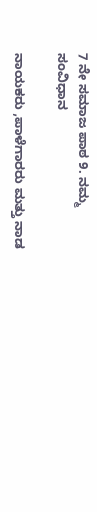7 ನೇ ಸಮಾಜ ಪಾಠ 9. ನಮ್ಮ ಸಂವಿಧಾನ

ನಾಯಕರು ,ಪಾಳೆಗಾರರು ಮತ್ತು ನಾಡ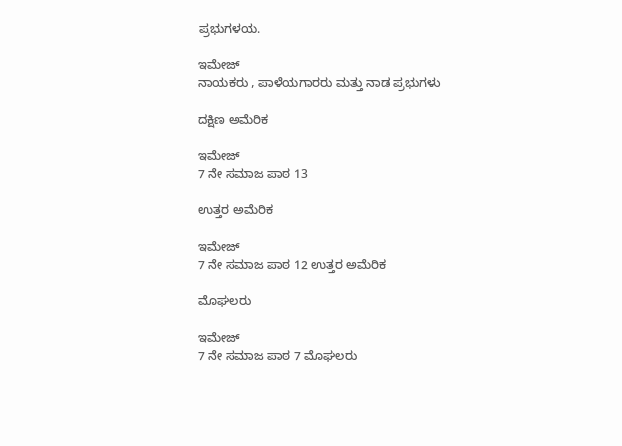ಪ್ರಭುಗಳಯ.

ಇಮೇಜ್
ನಾಯಕರು , ಪಾಳೆಯಗಾರರು ಮತ್ತು ನಾಡ ಪ್ರಭುಗಳು

ದಕ್ಷಿಣ ಅಮೆರಿಕ

ಇಮೇಜ್
7 ನೇ ಸಮಾಜ ಪಾಠ 13

ಉತ್ತರ ಅಮೆರಿಕ

ಇಮೇಜ್
7 ನೇ ಸಮಾಜ ಪಾಠ 12 ಉತ್ತರ ಅಮೆರಿಕ

ಮೊಘಲರು

ಇಮೇಜ್
7 ನೇ ಸಮಾಜ ಪಾಠ 7 ಮೊಘಲರು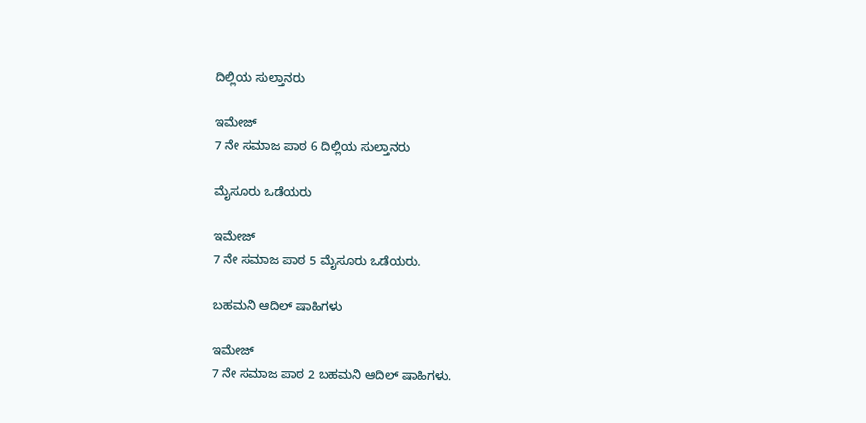ದಿಲ್ಲಿಯ ಸುಲ್ತಾನರು

ಇಮೇಜ್
7 ನೇ ಸಮಾಜ ಪಾಠ 6 ದಿಲ್ಲಿಯ ಸುಲ್ತಾನರು

ಮೈಸೂರು ಒಡೆಯರು

ಇಮೇಜ್
7 ನೇ ಸಮಾಜ ಪಾಠ 5 ಮೈಸೂರು ಒಡೆಯರು.

ಬಹಮನಿ ಆದಿಲ್ ಷಾಹಿಗಳು

ಇಮೇಜ್
7 ನೇ ಸಮಾಜ ಪಾಠ 2 ಬಹಮನಿ ಆದಿಲ್ ಷಾಹಿಗಳು.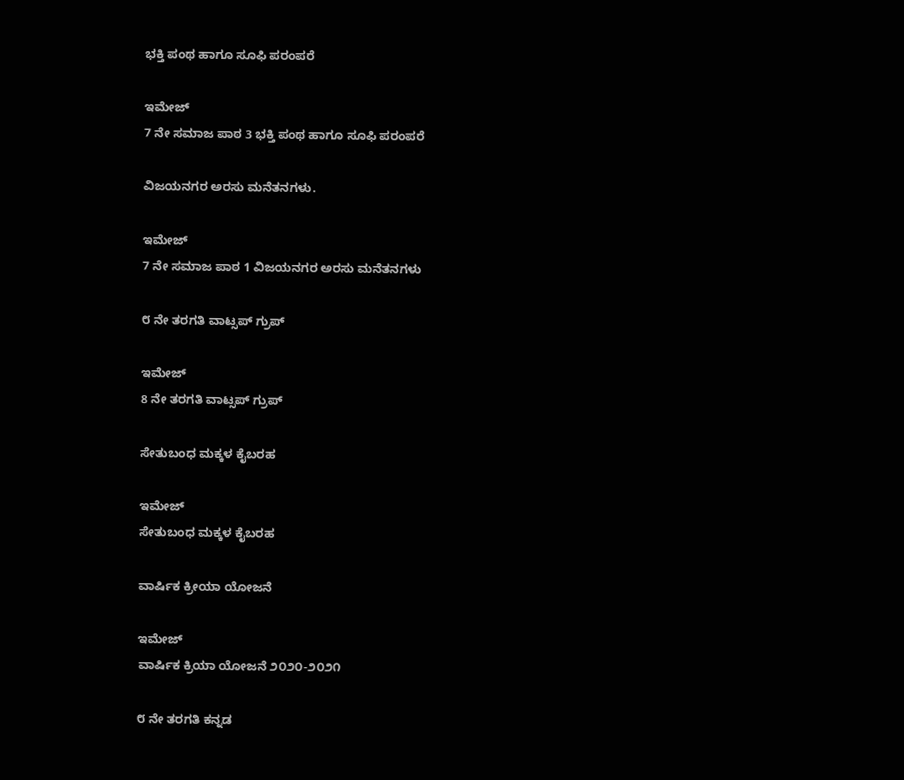ಭಕ್ತಿ ಪಂಥ ಹಾಗೂ ಸೂಫಿ ಪರಂಪರೆ

ಇಮೇಜ್
7 ನೇ ಸಮಾಜ ಪಾಠ 3 ಭಕ್ತಿ ಪಂಥ ಹಾಗೂ ಸೂಫಿ ಪರಂಪರೆ

ವಿಜಯನಗರ ಅರಸು ಮನೆತನಗಳು.

ಇಮೇಜ್
7 ನೇ ಸಮಾಜ ಪಾಠ 1 ವಿಜಯನಗರ ಅರಸು ಮನೆತನಗಳು

೮ ನೇ ತರಗತಿ ವಾಟ್ಸಪ್ ಗ್ರುಪ್

ಇಮೇಜ್
8 ನೇ ತರಗತಿ ವಾಟ್ಸಪ್ ಗ್ರುಪ್

ಸೇತುಬಂಧ ಮಕ್ಕಳ‌ ಕೈಬರಹ

ಇಮೇಜ್
ಸೇತುಬಂಧ ಮಕ್ಕಳ ಕೈಬರಹ

ವಾರ್ಷಿಕ ಕ್ರೀಯಾ ಯೋಜನೆ

ಇಮೇಜ್
ವಾರ್ಷಿಕ ಕ್ರಿಯಾ ಯೋಜನೆ ೨೦೨೦-೨೦೨೧

೮ ನೇ ತರಗತಿ ಕನ್ನಡ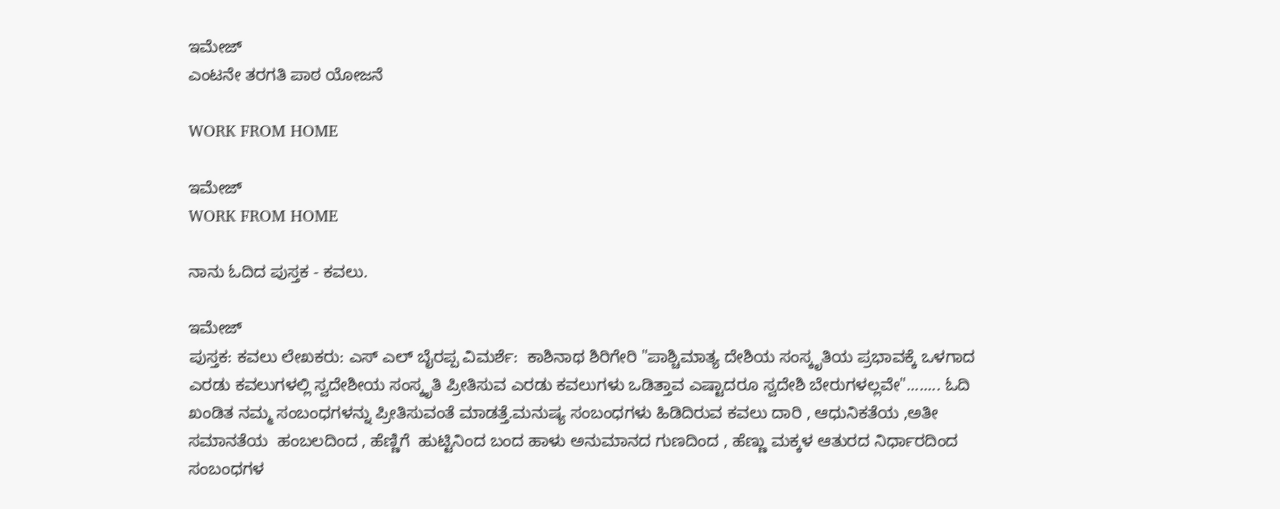ಇಮೇಜ್
ಎಂಟನೇ ತರಗತಿ ಪಾಠ ಯೋಜನೆ

WORK FROM HOME

ಇಮೇಜ್
WORK FROM HOME

ನಾನು ಓದಿದ ಪುಸ್ತಕ - ಕವಲು.

ಇಮೇಜ್
ಪುಸ್ತಕ: ಕವಲು ಲೇಖಕರು: ಎಸ್‌ ಎಲ್‌ ಬೈರಪ್ಪ ವಿಮರ್ಶೆ:  ಕಾಶಿನಾಥ ಶಿರಿಗೇರಿ "ಪಾಶ್ಚಿಮಾತ್ಯ ದೇಶಿಯ ಸಂಸ್ಕೃತಿಯ ಪ್ರಭಾವಕ್ಕೆ ಒಳಗಾದ ಎರಡು ಕವಲುಗಳಲ್ಲಿ ಸ್ವದೇಶೀಯ ಸಂಸ್ಕೃತಿ ಪ್ರೀತಿಸುವ ಎರಡು ಕವಲುಗಳು ಒಡಿತ್ತಾವ ಎಷ್ಟಾದರೂ ಸ್ವದೇಶಿ ಬೇರುಗಳಲ್ಲವೇ"........ ಓದಿ ಖಂಡಿತ ನಮ್ಮ ಸಂಬಂಧಗಳನ್ನು ಪ್ರೀತಿಸುವಂತೆ ಮಾಡತ್ತೆ.ಮನುಷ್ಯ ಸಂಬಂಧಗಳು ಹಿಡಿದಿರುವ ಕವಲು ದಾರಿ , ಆಧುನಿಕತೆಯ ,ಅತೀ ಸಮಾನತೆಯ  ಹಂಬಲದಿಂದ , ಹೆಣ್ಣಿಗೆ  ಹುಟ್ಟಿನಿಂದ ಬಂದ ಹಾಳು ಅನುಮಾನದ ಗುಣದಿಂದ , ಹೆಣ್ಣು ಮಕ್ಕಳ ಆತುರದ ನಿರ್ಧಾರದಿಂದ ಸಂಬಂಧಗಳ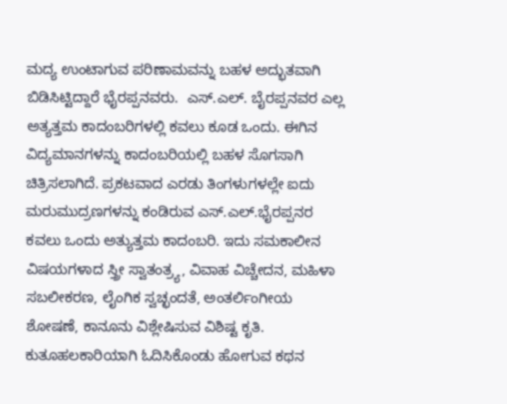ಮದ್ಯ ಉಂಟಾಗುವ ಪರಿಣಾಮವನ್ನು ಬಹಳ ಅದ್ಭುತವಾಗಿ ಬಿಡಿಸಿಟ್ಟಿದ್ದಾರೆ ಭೈರಪ್ಪನವರು.  ಎಸ್.ಎಲ್. ಬೈರಪ್ಪನವರ ಎಲ್ಲ ಅತ್ಯತ್ತಮ ಕಾದಂಬರಿಗಳಲ್ಲಿ ಕವಲು ಕೂಡ ಒಂದು. ಈಗಿನ ವಿದ್ಯಮಾನಗಳನ್ನು ಕಾದಂಬರಿಯಲ್ಲಿ ಬಹಳ ಸೊಗಸಾಗಿ ಚಿತ್ರಿಸಲಾಗಿದೆ. ಪ್ರಕಟವಾದ ಎರಡು ತಿಂಗಳುಗಳಲ್ಲೇ ಐದು ಮರುಮುದ್ರಣಗಳನ್ನು ಕಂಡಿರುವ ಎಸ್.ಎಲ್.ಭೈರಪ್ಪನರ ಕವಲು ಒಂದು ಅತ್ಯುತ್ತಮ ಕಾದಂಬರಿ. ಇದು ಸಮಕಾಲೀನ ವಿಷಯಗಳಾದ ಸ್ತ್ರೀ ಸ್ವಾತಂತ್ರ್ಯ, ವಿವಾಹ ವಿಚ್ಚೇದನ, ಮಹಿಳಾ ಸಬಲೀಕರಣ, ಲೈಂಗಿಕ ಸ್ವಚ್ಛಂದತೆ, ಅಂತರ್ಲಿಂಗೀಯ ಶೋಷಣೆ, ಕಾನೂನು ವಿಶ್ಲೇಷಿಸುವ ವಿಶಿಷ್ಟ ಕೃತಿ. ಕುತೂಹಲಕಾರಿಯಾಗಿ ಓದಿಸಿಕೊಂಡು ಹೋಗುವ ಕಥನ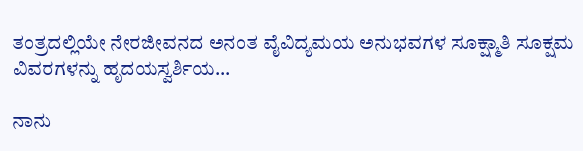ತಂತ್ರದಲ್ಲಿಯೇ ನೇರಜೀವನದ ಅನಂತ ವೈವಿದ್ಯಮಯ ಅನುಭವಗಳ ಸೂಕ್ಷ್ಮಾತಿ ಸೂಕ್ಷಮ ವಿವರಗಳನ್ನು ಹೃದಯಸ್ವರ್ಶಿಯ...

ನಾನು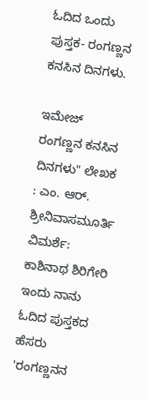ಓದಿದ ಒಂದು ಪುಸ್ತಕ- ರಂಗಣ್ಣನ ಕನಸಿನ ದಿನಗಳು.

ಇಮೇಜ್
ರಂಗಣ್ಣನ ಕನಸಿನ ದಿನಗಳು" ಲೇಖಕ : ಎಂ. ಆರ್. ಶ್ರೀನಿವಾಸಮೂರ್ತಿ ವಿಮರ್ಶೆ: ಕಾಶಿನಾಥ ಶಿರಿಗೇರಿ ಇಂದು ನಾನು ಓದಿದ ಪುಸ್ತಕದ ಹೆಸರು 'ರಂಗಣ್ಣನನ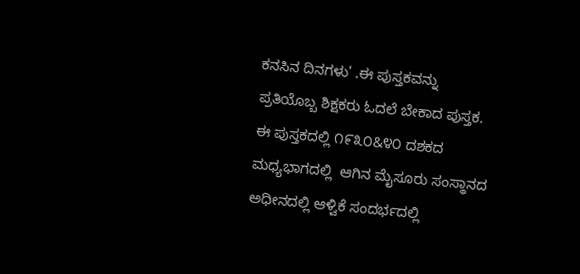ಕನಸಿನ ದಿನಗಳು' .ಈ ಪುಸ್ತಕವನ್ನು ಪ್ರತಿಯೊಬ್ಬ ಶಿಕ್ಷಕರು ಓದಲೆ ಬೇಕಾದ ಪುಸ್ತಕ. ಈ ಪುಸ್ತಕದಲ್ಲಿ ೧೯೩೦&೪೦ ದಶಕದ ಮಧ್ಯಭಾಗದಲ್ಲಿ  ಆಗಿನ ಮೈಸೂರು ಸಂಸ್ಥಾನದ ಅಧೀನದಲ್ಲಿ ಆಳ್ವಿಕೆ ಸಂದರ್ಭದಲ್ಲಿ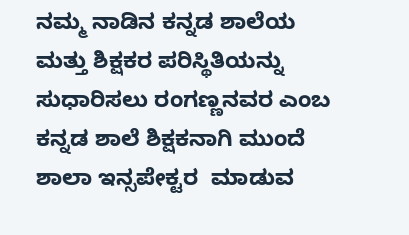ನಮ್ಮ ನಾಡಿನ ಕನ್ನಡ ಶಾಲೆಯ ಮತ್ತು ಶಿಕ್ಷಕರ ಪರಿಸ್ಥಿತಿಯನ್ನು ಸುಧಾರಿಸಲು ರಂಗಣ್ಣನವರ ಎಂಬ ಕನ್ನಡ ಶಾಲೆ ಶಿಕ್ಷಕನಾಗಿ ಮುಂದೆ ಶಾಲಾ ಇನ್ಸಪೇಕ್ಟರ  ಮಾಡುವ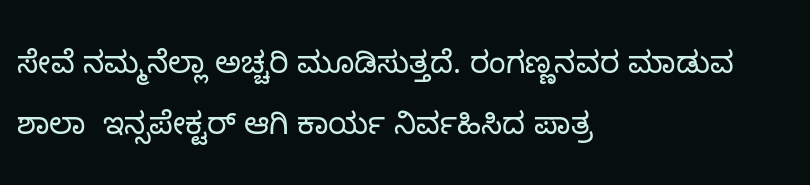ಸೇವೆ ನಮ್ಮನೆಲ್ಲಾ ಅಚ್ಚರಿ ಮೂಡಿಸುತ್ತದೆ. ರಂಗಣ್ಣನವರ ಮಾಡುವ ಶಾಲಾ  ಇನ್ಸಪೇಕ್ಟರ್ ಆಗಿ ಕಾರ್ಯ ನಿರ್ವಹಿಸಿದ ಪಾತ್ರ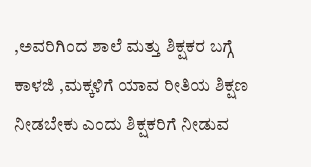,ಅವರಿಗಿಂದ ಶಾಲೆ ಮತ್ತು ಶಿಕ್ಷಕರ ಬಗ್ಗೆ ಕಾಳಜಿ ,ಮಕ್ಕಳಿಗೆ ಯಾವ ರೀತಿಯ ಶಿಕ್ಷಣ ನೀಡಬೇಕು ಎಂದು ಶಿಕ್ಷಕರಿಗೆ ನೀಡುವ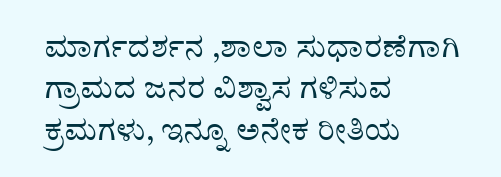ಮಾರ್ಗದರ್ಶನ ,ಶಾಲಾ ಸುಧಾರಣೆಗಾಗಿ ಗ್ರಾಮದ ಜನರ ವಿಶ್ವಾಸ ಗಳಿಸುವ ಕ್ರಮಗಳು, ಇನ್ನೂ ಅನೇಕ ರೀತಿಯ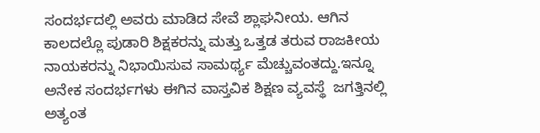ಸಂದರ್ಭದಲ್ಲಿ ಅವರು ಮಾಡಿದ ಸೇವೆ ಶ್ಲಾಘನೀಯ. ಆಗಿನ ಕಾಲದಲ್ಲೊ ಪುಡಾರಿ ಶಿಕ್ಷಕರನ್ನು ಮತ್ತು ಒತ್ತಡ ತರುವ ರಾಜಕೀಯ ನಾಯಕರನ್ನು ನಿಭಾಯಿಸುವ ಸಾಮರ್ಥ್ಯ ಮೆಚ್ಚುವಂತದ್ದು.ಇನ್ನೂ ಅನೇಕ ಸಂದರ್ಭಗಳು ಈಗಿನ ವಾಸ್ತವಿಕ ಶಿಕ್ಷಣ ವ್ಯವಸ್ಥೆ  ಜಗತ್ತಿನಲ್ಲಿ ಅತ್ಯಂತ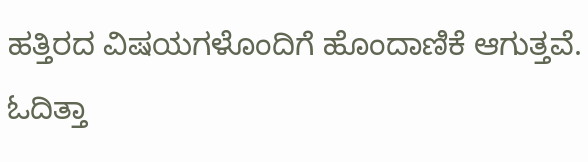ಹತ್ತಿರದ ವಿಷಯಗಳೊಂದಿಗೆ ಹೊಂದಾಣಿಕೆ ಆಗುತ್ತವೆ. ಓದಿತ್ತಾ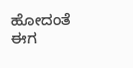ಹೋದಂತೆ ಈಗ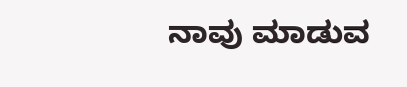ನಾವು ಮಾಡುವ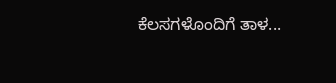ಕೆಲಸಗಳೊಂದಿಗೆ ತಾಳ...